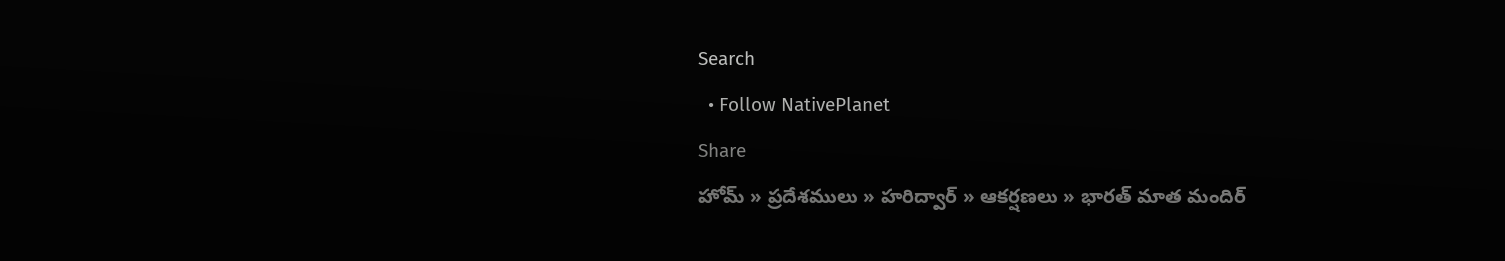Search
  • Follow NativePlanet
Share
హోమ్ » ప్రదేశములు » హరిద్వార్ » ఆకర్షణలు » భారత్ మాత మందిర్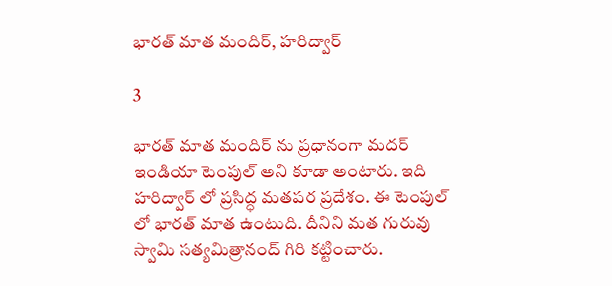భారత్ మాత మందిర్, హరిద్వార్

3

భారత్ మాత మందిర్ ను ప్రధానంగా మదర్ ఇండియా టెంపుల్ అని కూడా అంటారు. ఇది హరిద్వార్ లో ప్రసిద్ధ మతపర ప్రదేశం. ఈ టెంపుల్ లో భారత్ మాత ఉంటుది. దీనిని మత గురువు స్వామి సత్యమిత్రానంద్ గిరి కట్టించారు.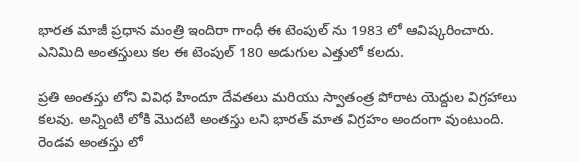భారత మాజీ ప్రధాన మంత్రి ఇందిరా గాంధీ ఈ టెంపుల్ ను 1983 లో ఆవిష్కరించారు. ఎనిమిది అంతస్తులు కల ఈ టెంపుల్ 180 అడుగుల ఎత్తులో కలదు.

ప్రతి అంతస్తు లోని వివిధ హిందూ దేవతలు మరియు స్వాతంత్ర పోరాట యెద్దుల విగ్రహాలు కలవు. అన్నింటి లోకి మొదటి అంతస్తు లని భారత్ మాత విగ్రహం అందంగా వుంటుంది. రెండవ అంతస్తు లో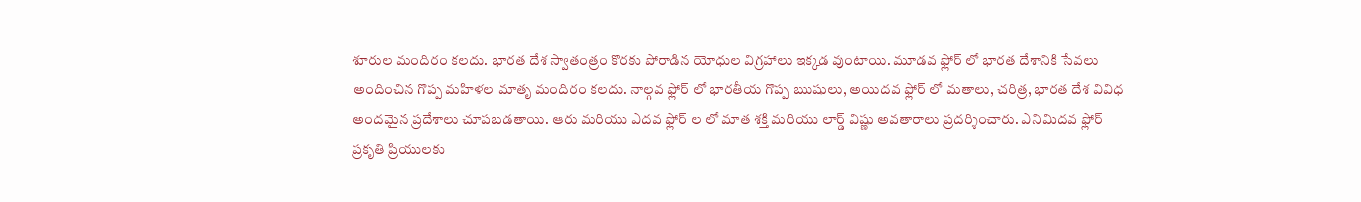శూరుల మందిరం కలదు. భారత దేశ స్వాతంత్రం కొరకు పోరాడిన యోధుల విగ్రహాలు ఇక్కడ వుంటాయి. మూడవ ఫ్లోర్ లో భారత దేశానికి సేవలు అందించిన గొప్ప మహిళల మాతృ మందిరం కలదు. నాల్గవ ఫ్లోర్ లో భారతీయ గొప్ప ఋషులు, అయిదవ ఫ్లోర్ లో మతాలు, చరిత్ర, భారత దేశ వివిధ అందమైన ప్రదేశాలు చూపబడతాయి. ఆరు మరియు ఎదవ ఫ్లోర్ ల లో మాత శక్తి మరియు లార్డ్ విష్ణు అవతారాలు ప్రదర్శించారు. ఎనిమిదవ ఫ్లోర్ ప్రకృతి ప్రియులకు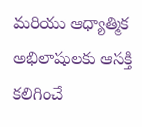మరియు ఆధ్యాత్మిక అభిలాషులకు ఆసక్తి కలిగించే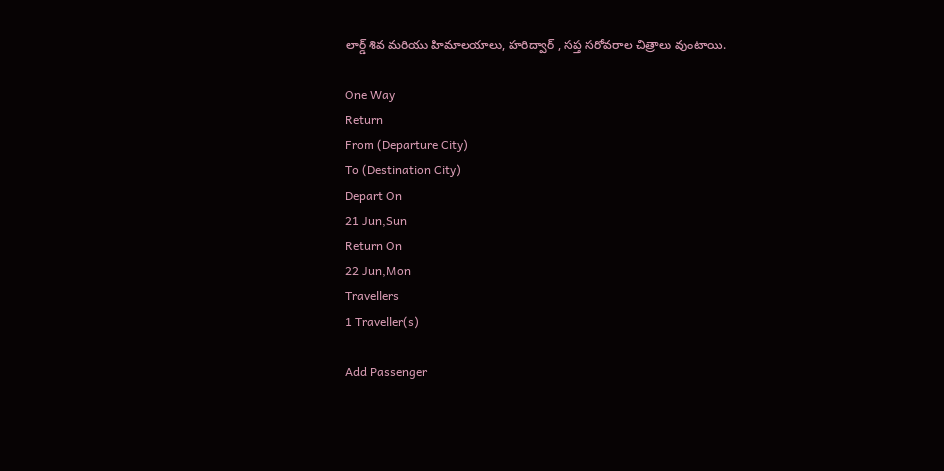లార్డ్ శివ మరియు హిమాలయాలు, హరిద్వార్ , సప్త సరోవరాల చిత్రాలు వుంటాయి.

One Way
Return
From (Departure City)
To (Destination City)
Depart On
21 Jun,Sun
Return On
22 Jun,Mon
Travellers
1 Traveller(s)

Add Passenger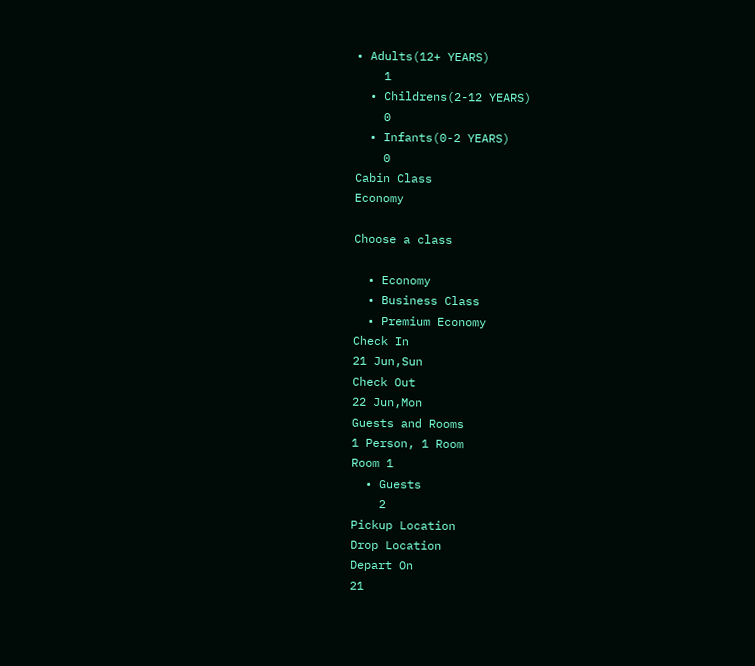• Adults(12+ YEARS)
    1
  • Childrens(2-12 YEARS)
    0
  • Infants(0-2 YEARS)
    0
Cabin Class
Economy

Choose a class

  • Economy
  • Business Class
  • Premium Economy
Check In
21 Jun,Sun
Check Out
22 Jun,Mon
Guests and Rooms
1 Person, 1 Room
Room 1
  • Guests
    2
Pickup Location
Drop Location
Depart On
21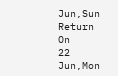Jun,Sun
Return On
22 Jun,Mon